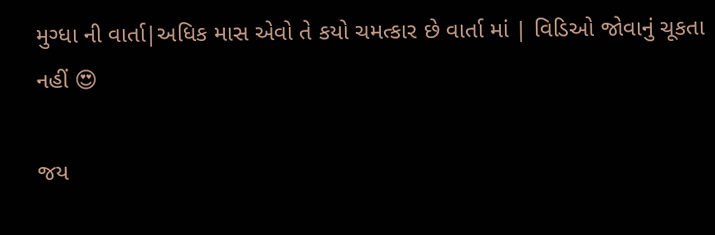મુગ્ધા ની વાર્તા|અધિક માસ એવો તે કયો ચમત્કાર છે વાર્તા માં | વિડિઓ જોવાનું ચૂકતા નહીં 😍

જય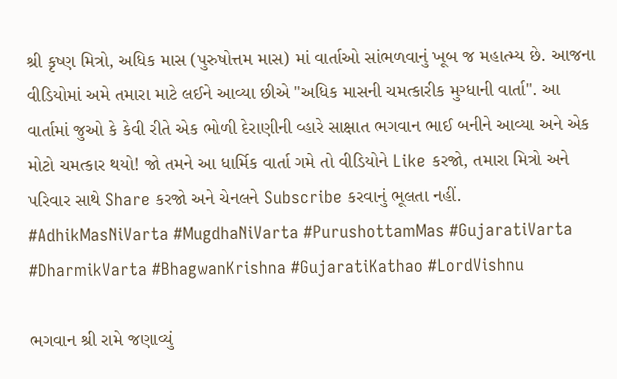શ્રી કૃષ્ણ મિત્રો, અધિક માસ (પુરુષોત્તમ માસ) માં વાર્તાઓ સાંભળવાનું ખૂબ જ મહાત્મ્ય છે. આજના વીડિયોમાં અમે તમારા માટે લઈને આવ્યા છીએ "અધિક માસની ચમત્કારીક મુગ્ધાની વાર્તા". આ વાર્તામાં જુઓ કે કેવી રીતે એક ભોળી દેરાણીની વ્હારે સાક્ષાત ભગવાન ભાઈ બનીને આવ્યા અને એક મોટો ચમત્કાર થયો! જો તમને આ ધાર્મિક વાર્તા ગમે તો વીડિયોને Like કરજો, તમારા મિત્રો અને પરિવાર સાથે Share કરજો અને ચેનલને Subscribe કરવાનું ભૂલતા નહીં. #AdhikMasNiVarta #MugdhaNiVarta #PurushottamMas #GujaratiVarta #DharmikVarta #BhagwanKrishna #GujaratiKathao #LordVishnu

ભગવાન શ્રી રામે જણાવ્યું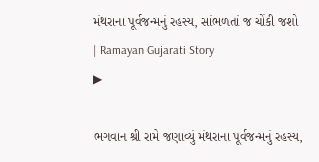મંથરાના પૂર્વજન્મનું રહસ્ય, સાંભળતાં જ ચોંકી જશો  | Ramayan Gujarati Story
▶

ભગવાન શ્રી રામે જણાવ્યું મંથરાના પૂર્વજન્મનું રહસ્ય,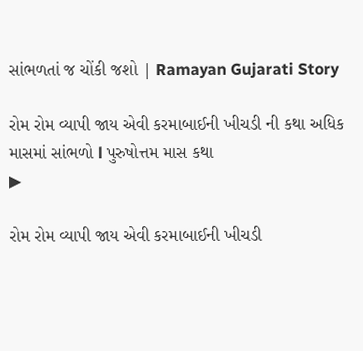સાંભળતાં જ ચોંકી જશો | Ramayan Gujarati Story

રોમ રોમ વ્યાપી જાય એવી કરમાબાઈની ખીચડી ની કથા અધિક માસમાં સાંભળો l પુરુષોત્તમ માસ કથા
▶

રોમ રોમ વ્યાપી જાય એવી કરમાબાઈની ખીચડી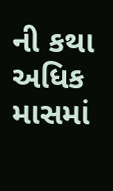ની કથા અધિક માસમાં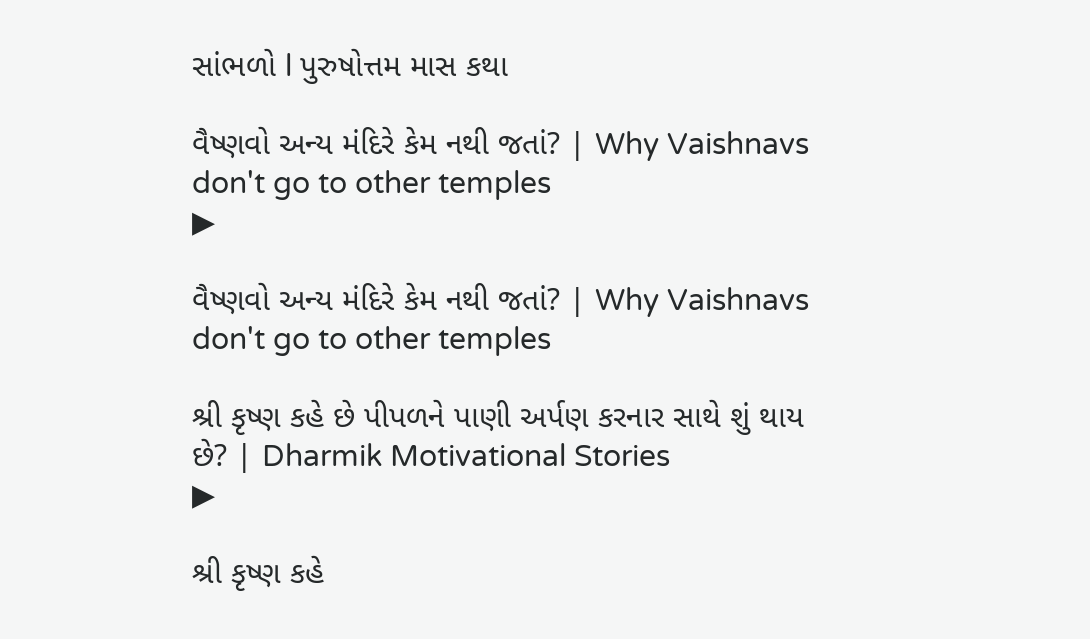સાંભળો l પુરુષોત્તમ માસ કથા

વૈષ્ણવો અન્ય મંદિરે કેમ નથી જતાં? | Why Vaishnavs don't go to other temples
▶

વૈષ્ણવો અન્ય મંદિરે કેમ નથી જતાં? | Why Vaishnavs don't go to other temples

શ્રી કૃષ્ણ કહે છે પીપળને પાણી અર્પણ કરનાર સાથે શું થાય છે? | Dharmik Motivational Stories
▶

શ્રી કૃષ્ણ કહે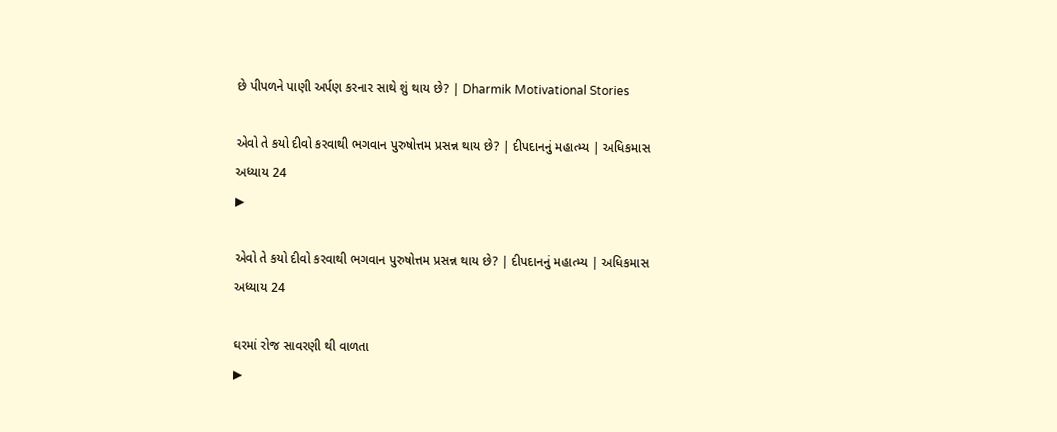છે પીપળને પાણી અર્પણ કરનાર સાથે શું થાય છે? | Dharmik Motivational Stories

એવો તે કયો દીવો કરવાથી ભગવાન પુરુષોત્તમ પ્રસન્ન થાય છે? | દીપદાનનું મહાત્મ્ય | અધિકમાસ અધ્યાય 24
▶

એવો તે કયો દીવો કરવાથી ભગવાન પુરુષોત્તમ પ્રસન્ન થાય છે? | દીપદાનનું મહાત્મ્ય | અધિકમાસ અધ્યાય 24

ઘરમાં રોજ સાવરણી થી વાળતા
▶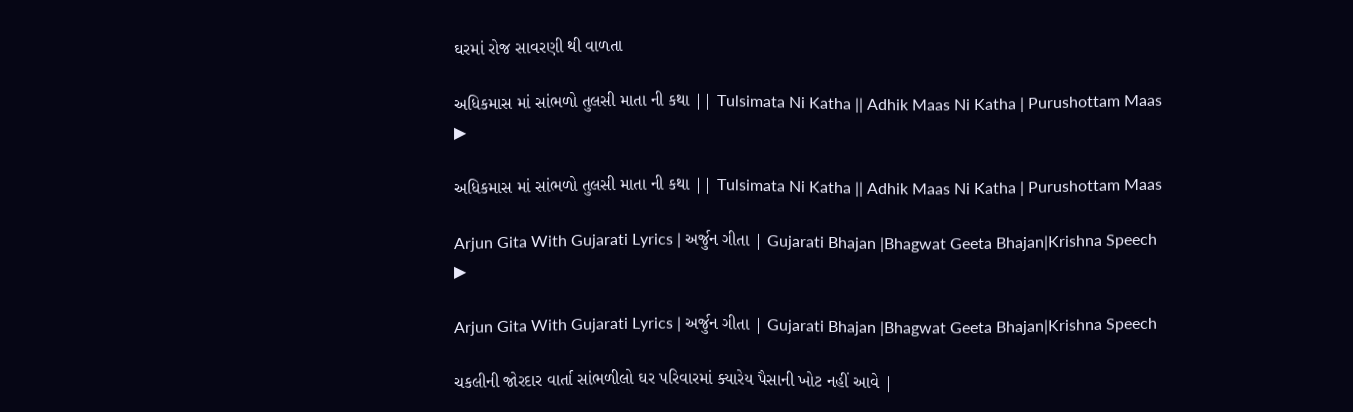ઘરમાં રોજ સાવરણી થી વાળતા

અધિકમાસ માં સાંભળો તુલસી માતા ની કથા || Tulsimata Ni Katha || Adhik Maas Ni Katha | Purushottam Maas
▶

અધિકમાસ માં સાંભળો તુલસી માતા ની કથા || Tulsimata Ni Katha || Adhik Maas Ni Katha | Purushottam Maas

Arjun Gita With Gujarati Lyrics | અર્જુન ગીતા | Gujarati Bhajan |Bhagwat Geeta Bhajan|Krishna Speech
▶

Arjun Gita With Gujarati Lyrics | અર્જુન ગીતા | Gujarati Bhajan |Bhagwat Geeta Bhajan|Krishna Speech

ચકલીની જોરદાર વાર્તા સાંભળીલો ઘર પરિવારમાં ક્યારેય પૈસાની ખોટ નહીં આવે |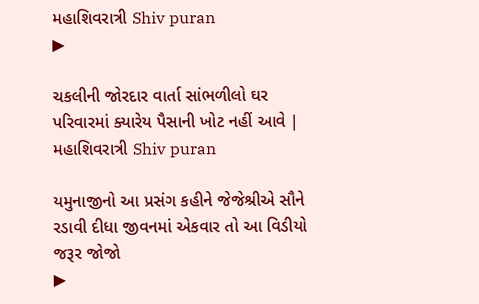મહાશિવરાત્રી Shiv puran
▶

ચકલીની જોરદાર વાર્તા સાંભળીલો ઘર પરિવારમાં ક્યારેય પૈસાની ખોટ નહીં આવે | મહાશિવરાત્રી Shiv puran

યમુનાજીનો આ પ્રસંગ કહીને જેજેશ્રીએ સૌને રડાવી દીધા જીવનમાં એકવાર તો આ વિડીયો જરૂર જોજો
▶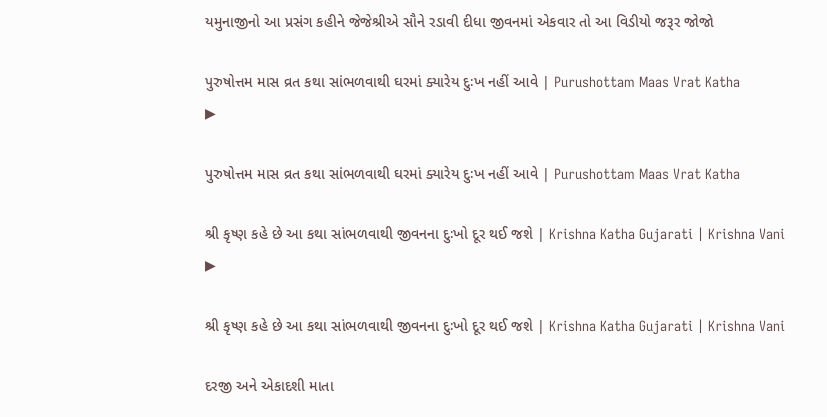યમુનાજીનો આ પ્રસંગ કહીને જેજેશ્રીએ સૌને રડાવી દીધા જીવનમાં એકવાર તો આ વિડીયો જરૂર જોજો

પુરુષોત્તમ માસ વ્રત કથા સાંભળવાથી ઘરમાં ક્યારેય દુઃખ નહીં આવે | Purushottam Maas Vrat Katha
▶

પુરુષોત્તમ માસ વ્રત કથા સાંભળવાથી ઘરમાં ક્યારેય દુઃખ નહીં આવે | Purushottam Maas Vrat Katha

શ્રી કૃષ્ણ કહે છે આ કથા સાંભળવાથી જીવનના દુઃખો દૂર થઈ જશે | Krishna Katha Gujarati | Krishna Vani
▶

શ્રી કૃષ્ણ કહે છે આ કથા સાંભળવાથી જીવનના દુઃખો દૂર થઈ જશે | Krishna Katha Gujarati | Krishna Vani

દરજી અને એકાદશી માતા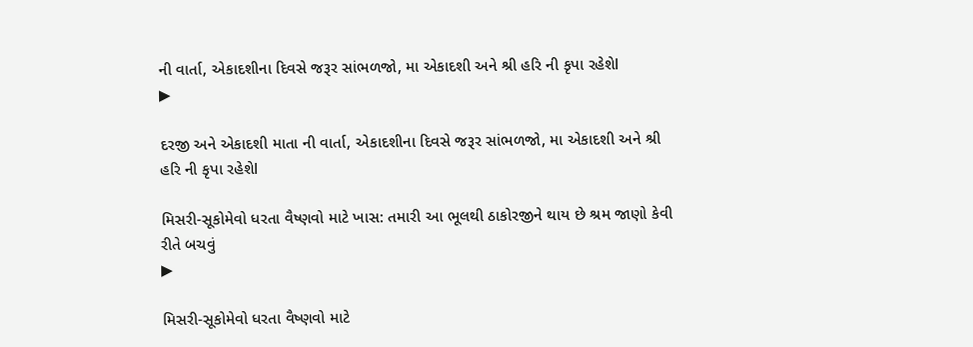ની વાર્તા, એકાદશીના દિવસે જરૂર સાંભળજો, મા એકાદશી અને શ્રી હરિ ની કૃપા રહેશેl
▶

દરજી અને એકાદશી માતા ની વાર્તા, એકાદશીના દિવસે જરૂર સાંભળજો, મા એકાદશી અને શ્રી હરિ ની કૃપા રહેશેl

મિસરી-સૂકોમેવો ધરતા વૈષ્ણવો માટે ખાસ: તમારી આ ભૂલથી ઠાકોરજીને થાય છે શ્રમ જાણો કેવી રીતે બચવું
▶

મિસરી-સૂકોમેવો ધરતા વૈષ્ણવો માટે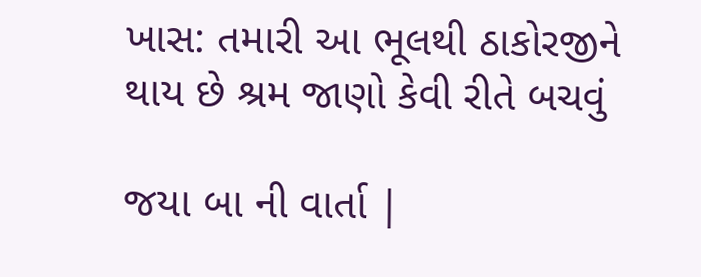ખાસ: તમારી આ ભૂલથી ઠાકોરજીને થાય છે શ્રમ જાણો કેવી રીતે બચવું

જયા બા ની વાર્તા |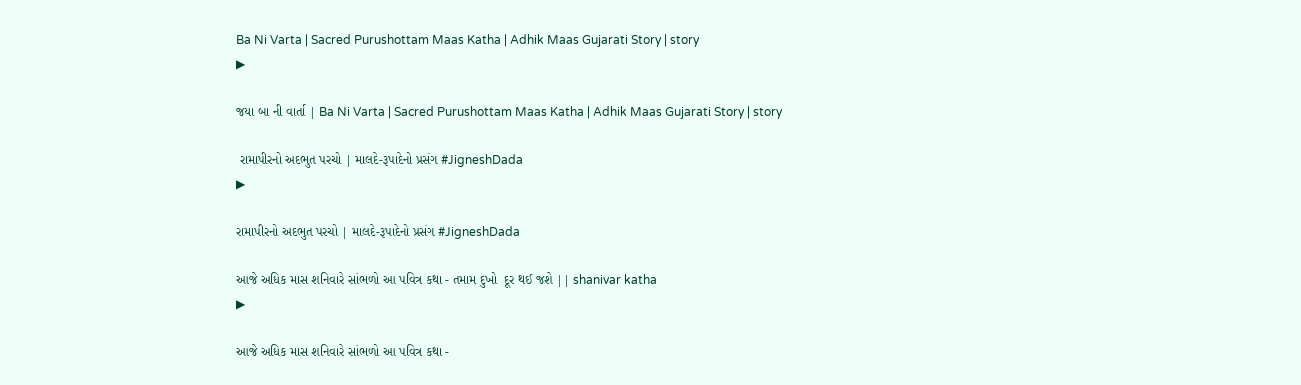Ba Ni Varta | Sacred Purushottam Maas Katha | Adhik Maas Gujarati Story | story
▶

જયા બા ની વાર્તા | Ba Ni Varta | Sacred Purushottam Maas Katha | Adhik Maas Gujarati Story | story

 રામાપીરનો અદભુત પરચો | માલદે-રૂપાદેનો પ્રસંગ #JigneshDada
▶

રામાપીરનો અદભુત પરચો | માલદે-રૂપાદેનો પ્રસંગ #JigneshDada

આજે અધિક માસ શનિવારે સાંભળો આ પવિત્ર કથા - તમામ દુખો  દૂર થઈ જશે || shanivar katha
▶

આજે અધિક માસ શનિવારે સાંભળો આ પવિત્ર કથા -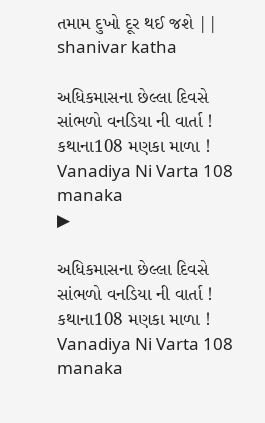તમામ દુખો દૂર થઈ જશે || shanivar katha

અધિકમાસના છેલ્લા દિવસે સાંભળો વનડિયા ની વાર્તા ! કથાના108 મણકા માળા ! Vanadiya Ni Varta 108 manaka
▶

અધિકમાસના છેલ્લા દિવસે સાંભળો વનડિયા ની વાર્તા ! કથાના108 મણકા માળા ! Vanadiya Ni Varta 108 manaka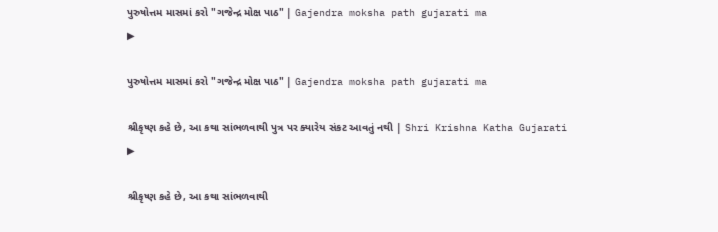પુરુષોત્તમ માસમાં કરો "ગજેન્દ્ર મોક્ષ પાઠ" | Gajendra moksha path gujarati ma
▶

પુરુષોત્તમ માસમાં કરો "ગજેન્દ્ર મોક્ષ પાઠ" | Gajendra moksha path gujarati ma

શ્રીકૃષ્ણ કહે છે, આ કથા સાંભળવાથી પુત્ર પર ક્યારેય સંકટ આવતું નથી | Shri Krishna Katha Gujarati
▶

શ્રીકૃષ્ણ કહે છે, આ કથા સાંભળવાથી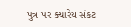પુત્ર પર ક્યારેય સંકટ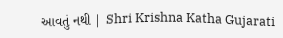આવતું નથી | Shri Krishna Katha Gujarati